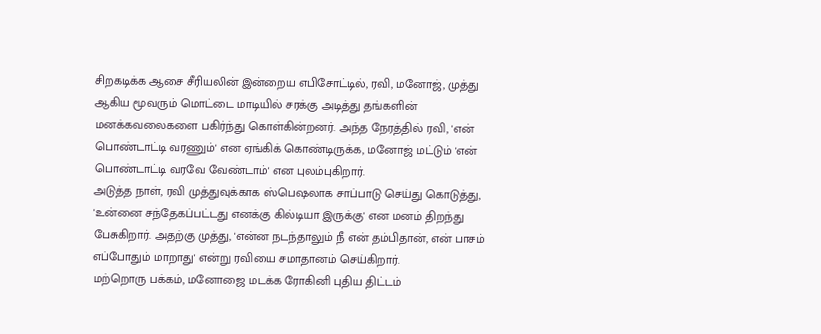சிறகடிக்க ஆசை சீரியலின் இன்றைய எபிசோட்டில், ரவி, மனோஜ், முத்து ஆகிய மூவரும் மொட்டை மாடியில் சரக்கு அடித்து தங்களின் மனக்கவலைகளை பகிர்ந்து கொள்கின்றனர். அந்த நேரத்தில் ரவி, 'என் பொண்டாட்டி வரணும்' என ஏங்கிக் கொண்டிருக்க, மனோஜ் மட்டும் 'என் பொண்டாட்டி வரவே வேண்டாம்' என புலம்புகிறார்.
அடுத்த நாள், ரவி முத்துவுக்காக ஸ்பெஷலாக சாப்பாடு செய்து கொடுத்து, 'உன்னை சந்தேகப்பட்டது எனக்கு கில்டியா இருக்கு' என மனம் திறந்து பேசுகிறார். அதற்கு முத்து, 'என்ன நடந்தாலும் நீ என் தம்பிதான், என் பாசம் எப்போதும் மாறாது' என்று ரவியை சமாதானம் செய்கிறார்.
மற்றொரு பக்கம், மனோஜை மடக்க ரோகினி புதிய திட்டம்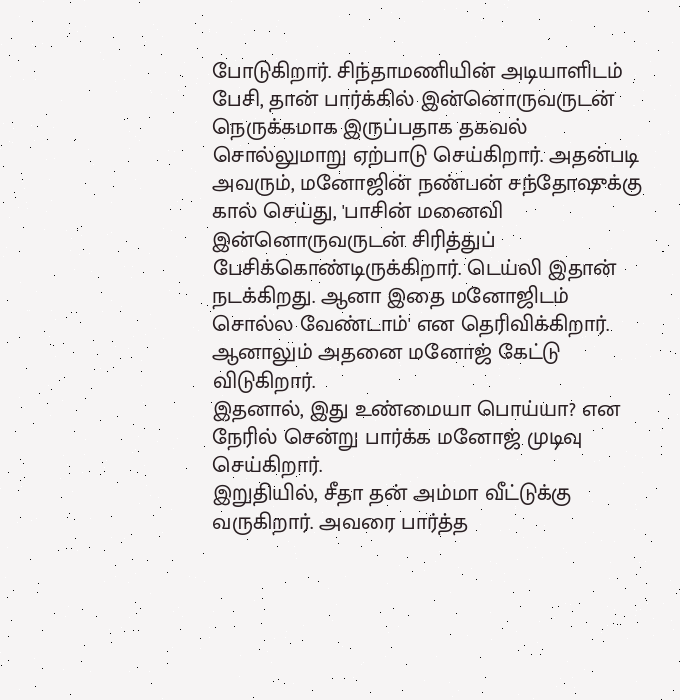போடுகிறார். சிந்தாமணியின் அடியாளிடம் பேசி, தான் பார்க்கில் இன்னொருவருடன் நெருக்கமாக இருப்பதாக தகவல் சொல்லுமாறு ஏற்பாடு செய்கிறார். அதன்படி அவரும், மனோஜின் நண்பன் சந்தோஷுக்கு கால் செய்து, 'பாசின் மனைவி இன்னொருவருடன் சிரித்துப் பேசிக்கொண்டிருக்கிறார். டெய்லி இதான் நடக்கிறது. ஆனா இதை மனோஜிடம் சொல்ல வேண்டாம்' என தெரிவிக்கிறார். ஆனாலும் அதனை மனோஜ் கேட்டு விடுகிறார்.
இதனால், இது உண்மையா பொய்யா? என நேரில் சென்று பார்க்க மனோஜ் முடிவு செய்கிறார்.
இறுதியில், சீதா தன் அம்மா வீட்டுக்கு வருகிறார். அவரை பார்த்த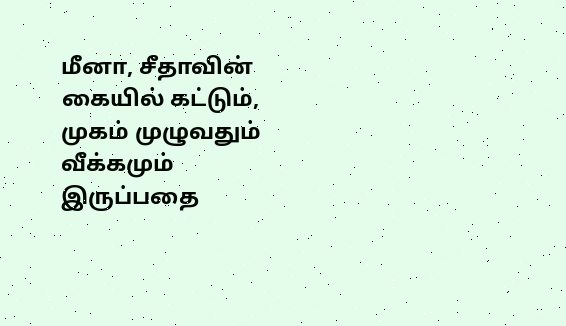மீனா, சீதாவின் கையில் கட்டும், முகம் முழுவதும் வீக்கமும் இருப்பதை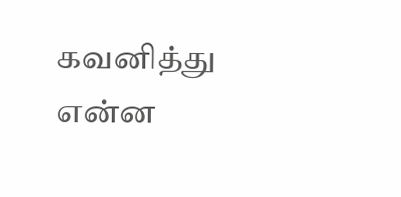கவனித்து என்ன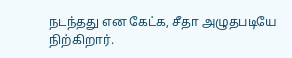நடந்தது என கேட்க, சீதா அழுதபடியே நிற்கிறார்.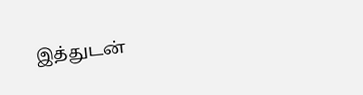இத்துடன்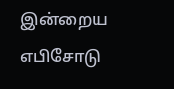இன்றைய எபிசோடு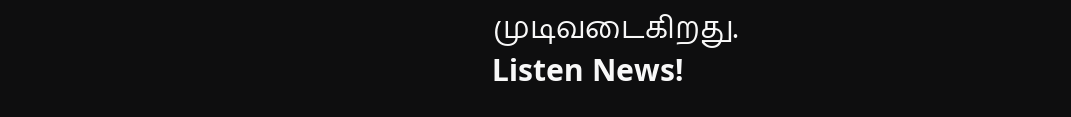முடிவடைகிறது.
Listen News!